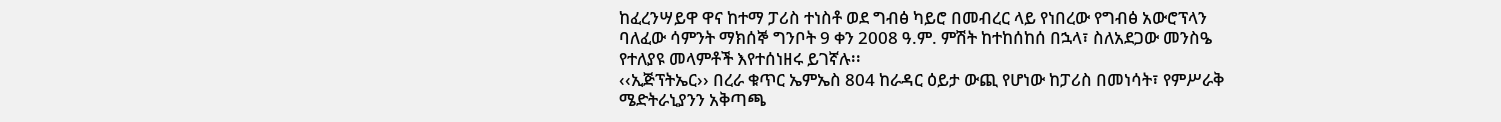ከፈረንሣይዋ ዋና ከተማ ፓሪስ ተነስቶ ወደ ግብፅ ካይሮ በመብረር ላይ የነበረው የግብፅ አውሮፕላን ባለፈው ሳምንት ማክሰኞ ግንቦት 9 ቀን 2008 ዓ.ም. ምሽት ከተከሰከሰ በኋላ፣ ስለአደጋው መንስዔ የተለያዩ መላምቶች እየተሰነዘሩ ይገኛሉ፡፡
‹‹ኢጅፕትኤር›› በረራ ቁጥር ኤምኤስ 804 ከራዳር ዕይታ ውጪ የሆነው ከፓሪስ በመነሳት፣ የምሥራቅ ሜድትራኒያንን አቅጣጫ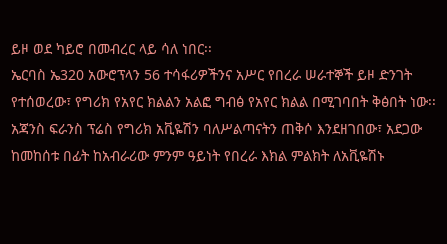ይዞ ወደ ካይሮ በመብረር ላይ ሳለ ነበር፡፡
ኤርባስ ኤ320 አውሮፕላን 56 ተሳፋሪዎችንና አሥር የበረራ ሠራተኞች ይዞ ድንገት የተሰወረው፣ የግሪክ የአየር ክልልን አልፎ ግብፅ የአየር ክልል በሚገባበት ቅፅበት ነው፡፡ አጃንስ ፍራንስ ፕሬስ የግሪክ አቪዬሽን ባለሥልጣናትን ጠቅሶ እንደዘገበው፣ አደጋው ከመከሰቱ በፊት ከአብራሪው ምንም ዓይነት የበረራ እክል ምልክት ለአቪዬሽኑ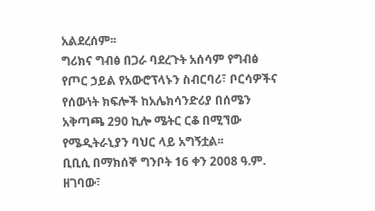አልደረሰም፡፡
ግሪክና ግብፅ በጋራ ባደረጉት አሰሳም የግብፅ የጦር ኃይል የአውሮፕላኑን ስብርባሪ፣ ቦርሳዎችና የሰውነት ክፍሎች ከአሌክሳንድሪያ በሰሜን አቅጣጫ 290 ኪሎ ሜትር ርቆ በሚኘው የሜዲትራኒያን ባህር ላይ አግኝቷል፡፡
ቢቢሲ በማክሰኞ ግንቦት 16 ቀን 2008 ዓ.ም. ዘገባው፣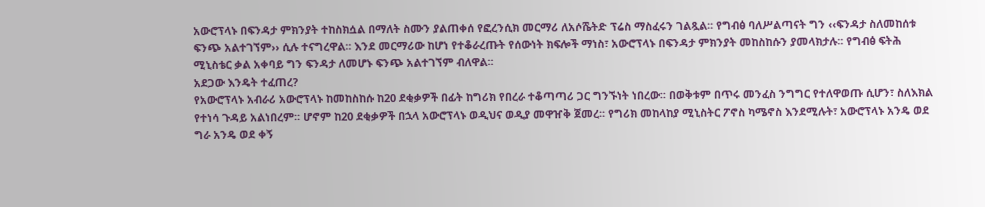አውሮፕላኑ በፍንዳታ ምክንያት ተከስክሷል በማለት ስሙን ያልጠቀሰ የፎረንሲክ መርማሪ ለአሶሼትድ ፕሬስ ማስፈሩን ገልጿል፡፡ የግብፅ ባለሥልጣናት ግን ‹‹ፍንዳታ ስለመከሰቱ ፍንጭ አልተገኘም›› ሲሉ ተናግረዋል፡፡ እንደ መርማሪው ከሆነ የተቆራረጡት የሰውነት ክፍሎች ማነስ፣ አውሮፕላኑ በፍንዳታ ምክንያት መከስከሱን ያመላክታሉ፡፡ የግብፅ ፍትሕ ሚኒስቴር ቃል አቀባይ ግን ፍንዳታ ለመሆኑ ፍንጭ አልተገኘም ብለዋል፡፡
አደጋው እንዴት ተፈጠረ?
የአውሮፕላኑ አብራሪ አውሮፕላኑ ከመከስከሱ ከ20 ደቂቃዎች በፊት ከግሪክ የበረራ ተቆጣጣሪ ጋር ግንኙነት ነበረው፡፡ በወቅቱም በጥሩ መንፈስ ንግግር የተለዋወጡ ሲሆን፣ ስለእክል የተነሳ ጉዳይ አልነበረም፡፡ ሆኖም ከ20 ደቂቃዎች በኋላ አውሮፕላኑ ወዲህና ወዲያ መዋዠቅ ጀመረ፡፡ የግሪክ መከላከያ ሚኒስትር ፖኖስ ካሜኖስ እንደሚሉት፣ አውሮፕላኑ አንዴ ወደ ግራ አንዴ ወደ ቀኝ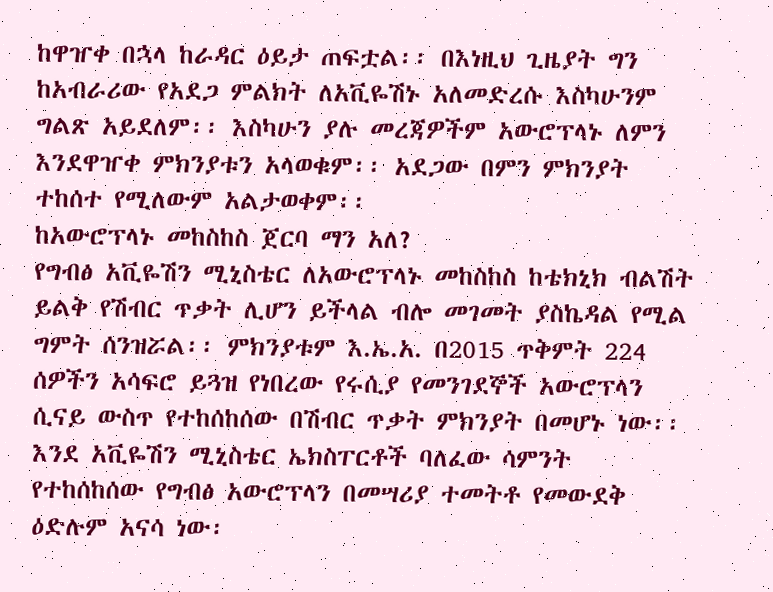ከዋዠቀ በኋላ ከራዳር ዕይታ ጠፍቷል፡፡ በእነዚህ ጊዜያት ግን ከአብራሪው የአደጋ ምልክት ለአቪዬሽኑ አለመድረሱ እስካሁንም ግልጽ አይደለም፡፡ እስካሁን ያሉ መረጃዎችም አውሮፕላኑ ለምን እንደዋዠቀ ምክንያቱን አላወቁም፡፡ አደጋው በምን ምክንያት ተከሰተ የሚለውም አልታወቀም፡፡
ከአውሮፕላኑ መከስከስ ጀርባ ማን አለ?
የግብፅ አቪዬሽን ሚኒስቴር ለአውሮፕላኑ መከስከስ ከቴክኒክ ብልሽት ይልቅ የሽብር ጥቃት ሊሆን ይችላል ብሎ መገመት ያስኬዳል የሚል ግምት ሰንዝሯል፡፡ ምክንያቱም እ.ኤ.አ. በ2015 ጥቅምት 224 ሰዎችን አሳፍሮ ይጓዝ የነበረው የሩሲያ የመንገደኞች አውሮፕላን ሲናይ ውስጥ የተከሰከሰው በሽብር ጥቃት ምክንያት በመሆኑ ነው፡፡
እንደ አቪዬሽን ሚኒስቴር ኤክስፐርቶች ባለፈው ሳምንት የተከሰከሰው የግብፅ አውሮፕላን በመሣሪያ ተመትቶ የመውደቅ ዕድሉም አናሳ ነው፡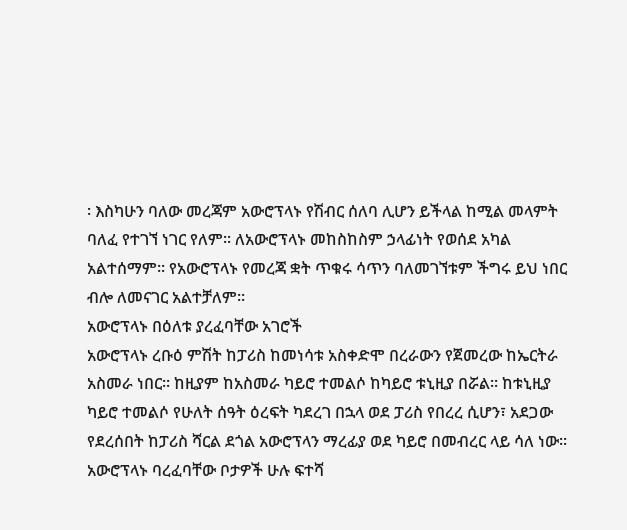፡ እስካሁን ባለው መረጃም አውሮፕላኑ የሽብር ሰለባ ሊሆን ይችላል ከሚል መላምት ባለፈ የተገኘ ነገር የለም፡፡ ለአውሮፕላኑ መከስከስም ኃላፊነት የወሰደ አካል አልተሰማም፡፡ የአውሮፕላኑ የመረጃ ቋት ጥቁሩ ሳጥን ባለመገኘቱም ችግሩ ይህ ነበር ብሎ ለመናገር አልተቻለም፡፡
አውሮፕላኑ በዕለቱ ያረፈባቸው አገሮች
አውሮፕላኑ ረቡዕ ምሽት ከፓሪስ ከመነሳቱ አስቀድሞ በረራውን የጀመረው ከኤርትራ አስመራ ነበር፡፡ ከዚያም ከአስመራ ካይሮ ተመልሶ ከካይሮ ቱኒዚያ በሯል፡፡ ከቱኒዚያ ካይሮ ተመልሶ የሁለት ሰዓት ዕረፍት ካደረገ በኋላ ወደ ፓሪስ የበረረ ሲሆን፣ አደጋው የደረሰበት ከፓሪስ ሻርል ደጎል አውሮፕላን ማረፊያ ወደ ካይሮ በመብረር ላይ ሳለ ነው፡፡ አውሮፕላኑ ባረፈባቸው ቦታዎች ሁሉ ፍተሻ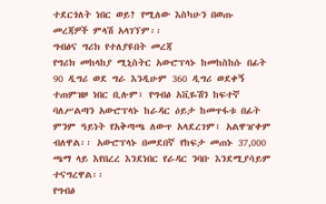ተደርጎለት ነበር ወይ? የሚለው እስካሁን በወጡ መረጃዎች ምላሽ አላገኘም፡፡
ግብፅና ግሪክ የተለያዩበት መረጃ
የግሪክ መከላከያ ሚኒስትር አውሮፕላኑ ከመከስከሱ በፊት 90 ዲግሪ ወደ ግራ እንዲሁም 360 ዲግሪ ወደቀኝ ተጠምዝዞ ነበር ቢሉም፣ የግብፅ አቪዬሽን ከፍተኛ ባለሥልጣን አውሮፕላኑ ከራዳር ዕይታ ከመጥፋቱ በፊት ምንም ዓይነት የአቅጣጫ ለውጥ አላደረገም፣ አልዋዠቀም ብለዋል፡፡ አውሮፕላኑ በመደበኛ የከፍታ መጠኑ 37,000 ጫማ ላይ እየበረረ እንደነበር የራዳር ንባቡ እንደሚያሳይም ተናግረዋል፡፡
የግብፅ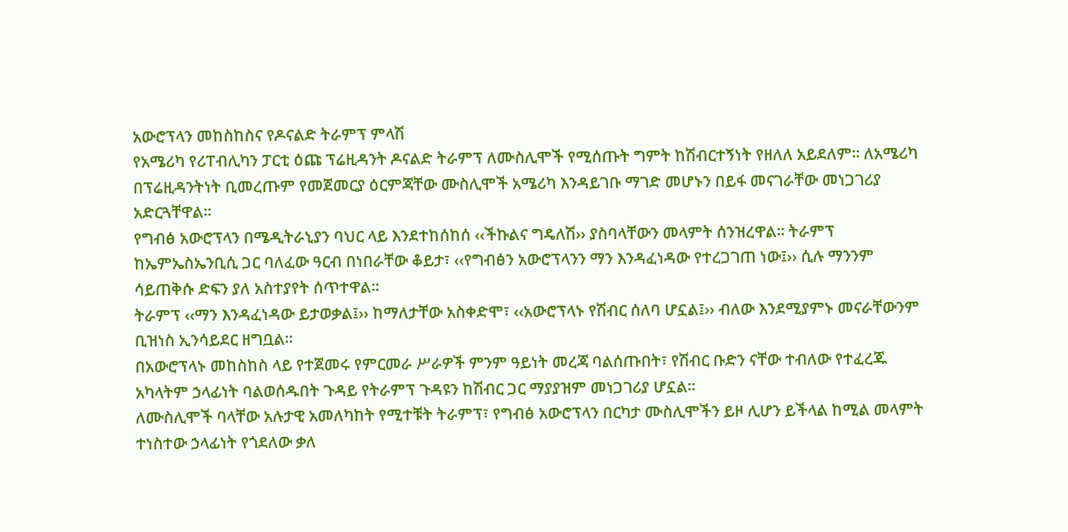አውሮፕላን መከስከስና የዶናልድ ትራምፕ ምላሽ
የአሜሪካ የሪፐብሊካን ፓርቲ ዕጩ ፕሬዚዳንት ዶናልድ ትራምፕ ለሙስሊሞች የሚሰጡት ግምት ከሽብርተኝነት የዘለለ አይደለም፡፡ ለአሜሪካ በፕሬዚዳንትነት ቢመረጡም የመጀመርያ ዕርምጃቸው ሙስሊሞች አሜሪካ እንዳይገቡ ማገድ መሆኑን በይፋ መናገራቸው መነጋገሪያ አድርጓቸዋል፡፡
የግብፅ አውሮፕላን በሜዲትራኒያን ባህር ላይ እንደተከሰከሰ ‹‹ችኩልና ግዴለሽ›› ያስባላቸውን መላምት ሰንዝረዋል፡፡ ትራምፕ ከኤምኤስኤንቢሲ ጋር ባለፈው ዓርብ በነበራቸው ቆይታ፣ ‹‹የግብፅን አውሮፕላንን ማን እንዳፈነዳው የተረጋገጠ ነው፤›› ሲሉ ማንንም ሳይጠቅሱ ድፍን ያለ አስተያየት ሰጥተዋል፡፡
ትራምፕ ‹‹ማን እንዳፈነዳው ይታወቃል፤›› ከማለታቸው አስቀድሞ፣ ‹‹አውሮፕላኑ የሽብር ሰለባ ሆኗል፤›› ብለው እንደሚያምኑ መናራቸውንም ቢዝነስ ኢንሳይደር ዘግቧል፡፡
በአውሮፕላኑ መከስከስ ላይ የተጀመሩ የምርመራ ሥራዎች ምንም ዓይነት መረጃ ባልሰጡበት፣ የሽብር ቡድን ናቸው ተብለው የተፈረጁ አካላትም ኃላፊነት ባልወሰዱበት ጉዳይ የትራምፕ ጉዳዩን ከሽብር ጋር ማያያዝም መነጋገሪያ ሆኗል፡፡
ለሙስሊሞች ባላቸው አሉታዊ አመለካከት የሚተቹት ትራምፕ፣ የግብፅ አውሮፕላን በርካታ ሙስሊሞችን ይዞ ሊሆን ይችላል ከሚል መላምት ተነስተው ኃላፊነት የጎደለው ቃለ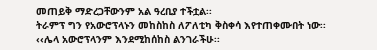መጠይቅ ማድረጋቸውንም አል ዓረቢያ ተችቷል፡፡
ትራምፕ ግን የአውሮፕላኑን መከስከስ ለፖለቲካ ቅስቀሳ እየተጠቀሙበት ነው፡፡ ‹‹ሌላ አውሮፕላንም እንደሚከሰከስ ልንገራችሁ፡፡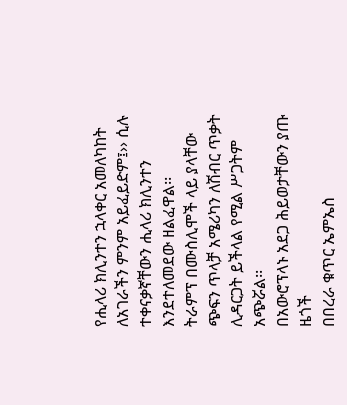የሒላሪ ክሊንተን ኋላቀር አመለካከት ለአገራችን ምንም አይፈይድም፤›› ሲሉ ተቀናቃኛቸውን ሒላሪ ክሊንተን እንደተለመደው ዘልፈዋል፡፡
ትራምፕ በሙስሊሞች ላይ ያላቸው ጭፍን ጥላቻ አሜሪካን ለሽብር ጥቃት ሊዳርጋት ይችላል የሚል ሥጋትም አጭሯል፡፡
በአውሮፕላኑ አደጋ ሕይወታቸውን ያጡ ዜጎች
በበረራ ቁጥር ኤምኤስ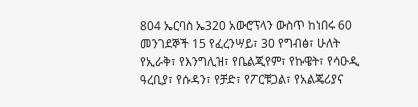804 ኤርባስ ኤ320 አውሮፕላን ውስጥ ከነበሩ 60 መንገደኞች 15 የፈረንሣይ፣ 30 የግብፅ፣ ሁለት የኢራቅ፣ የእንግሊዝ፣ የቤልጂየም፣ የኩዌት፣ የሳዑዲ ዓረቢያ፣ የሱዳን፣ የቻድ፣ የፖርቹጋል፣ የአልጄሪያና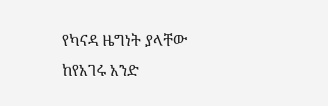የካናዳ ዜግነት ያላቸው ከየአገሩ አንድ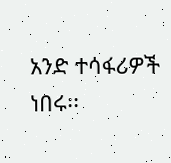አንድ ተሳፋሪዎች ነበሩ፡፡